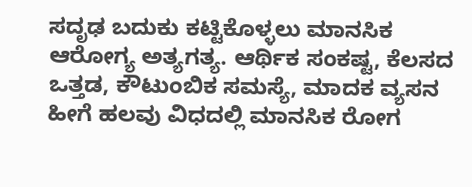ಸದೃಢ ಬದುಕು ಕಟ್ಟಿಕೊಳ್ಳಲು ಮಾನಸಿಕ ಆರೋಗ್ಯ ಅತ್ಯಗತ್ಯ. ಆರ್ಥಿಕ ಸಂಕಷ್ಟ, ಕೆಲಸದ ಒತ್ತಡ, ಕೌಟುಂಬಿಕ ಸಮಸ್ಯೆ, ಮಾದಕ ವ್ಯಸನ ಹೀಗೆ ಹಲವು ವಿಧದಲ್ಲಿ ಮಾನಸಿಕ ರೋಗ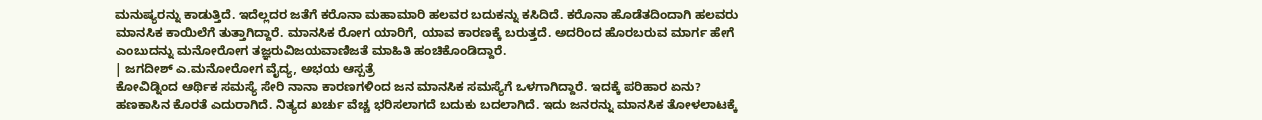ಮನುಷ್ಯರನ್ನು ಕಾಡುತ್ತಿದೆ. ಇದೆಲ್ಲದರ ಜತೆಗೆ ಕರೊನಾ ಮಹಾಮಾರಿ ಹಲವರ ಬದುಕನ್ನು ಕಸಿದಿದೆ. ಕರೊನಾ ಹೊಡೆತದಿಂದಾಗಿ ಹಲವರು ಮಾನಸಿಕ ಕಾಯಿಲೆಗೆ ತುತ್ತಾಗಿದ್ದಾರೆ. ಮಾನಸಿಕ ರೋಗ ಯಾರಿಗೆ, ಯಾವ ಕಾರಣಕ್ಕೆ ಬರುತ್ತದೆ. ಅದರಿಂದ ಹೊರಬರುವ ಮಾರ್ಗ ಹೇಗೆ ಎಂಬುದನ್ನು ಮನೋರೋಗ ತಜ್ಞರುವಿಜಯವಾಣಿಜತೆ ಮಾಹಿತಿ ಹಂಚಿಕೊಂಡಿದ್ದಾರೆ.
| ಜಗದೀಶ್ ಎ.ಮನೋರೋಗ ವೈದ್ಯ, ಅಭಯ ಆಸ್ಪತ್ರೆ
ಕೋವಿಡ್ನಿಂದ ಆರ್ಥಿಕ ಸಮಸ್ಯೆ ಸೇರಿ ನಾನಾ ಕಾರಣಗಳಿಂದ ಜನ ಮಾನಸಿಕ ಸಮಸ್ಯೆಗೆ ಒಳಗಾಗಿದ್ದಾರೆ. ಇದಕ್ಕೆ ಪರಿಹಾರ ಏನು?
ಹಣಕಾಸಿನ ಕೊರತೆ ಎದುರಾಗಿದೆ. ನಿತ್ಯದ ಖರ್ಚು ವೆಚ್ಚ ಭರಿಸಲಾಗದೆ ಬದುಕು ಬದಲಾಗಿದೆ. ಇದು ಜನರನ್ನು ಮಾನಸಿಕ ತೋಳಲಾಟಕ್ಕೆ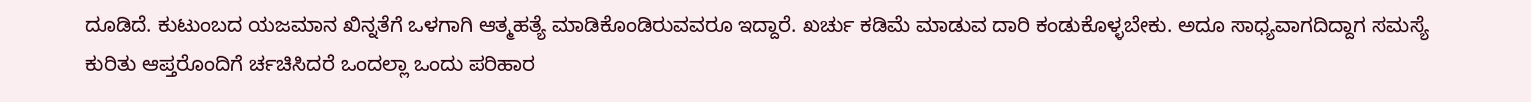ದೂಡಿದೆ. ಕುಟುಂಬದ ಯಜಮಾನ ಖಿನ್ನತೆಗೆ ಒಳಗಾಗಿ ಆತ್ಮಹತ್ಯೆ ಮಾಡಿಕೊಂಡಿರುವವರೂ ಇದ್ದಾರೆ. ಖರ್ಚು ಕಡಿಮೆ ಮಾಡುವ ದಾರಿ ಕಂಡುಕೊಳ್ಳಬೇಕು. ಅದೂ ಸಾಧ್ಯವಾಗದಿದ್ದಾಗ ಸಮಸ್ಯೆ ಕುರಿತು ಆಪ್ತರೊಂದಿಗೆ ರ್ಚಚಿಸಿದರೆ ಒಂದಲ್ಲಾ ಒಂದು ಪರಿಹಾರ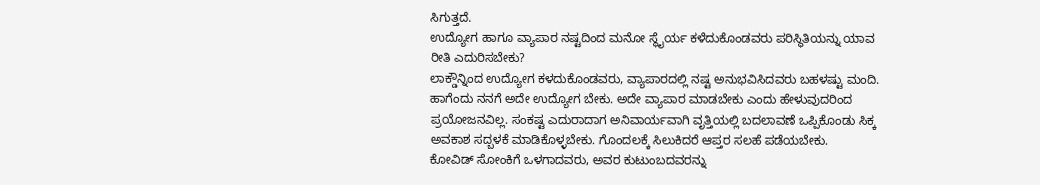ಸಿಗುತ್ತದೆ.
ಉದ್ಯೋಗ ಹಾಗೂ ವ್ಯಾಪಾರ ನಷ್ಟದಿಂದ ಮನೋ ಸ್ಥೈರ್ಯ ಕಳೆದುಕೊಂಡವರು ಪರಿಸ್ಥಿತಿಯನ್ನು ಯಾವ ರೀತಿ ಎದುರಿಸಬೇಕು?
ಲಾಕ್ಡೌನ್ನಿಂದ ಉದ್ಯೋಗ ಕಳದುಕೊಂಡವರು, ವ್ಯಾಪಾರದಲ್ಲಿ ನಷ್ಟ ಅನುಭವಿಸಿದವರು ಬಹಳಷ್ಟು ಮಂದಿ. ಹಾಗೆಂದು ನನಗೆ ಅದೇ ಉದ್ಯೋಗ ಬೇಕು. ಅದೇ ವ್ಯಾಪಾರ ಮಾಡಬೇಕು ಎಂದು ಹೇಳುವುದರಿಂದ ಪ್ರಯೋಜನವಿಲ್ಲ. ಸಂಕಷ್ಟ ಎದುರಾದಾಗ ಅನಿವಾರ್ಯವಾಗಿ ವೃತ್ತಿಯಲ್ಲಿ ಬದಲಾವಣೆ ಒಪ್ಪಿಕೊಂಡು ಸಿಕ್ಕ ಅವಕಾಶ ಸದ್ಬಳಕೆ ಮಾಡಿಕೊಳ್ಳಬೇಕು. ಗೊಂದಲಕ್ಕೆ ಸಿಲುಕಿದರೆ ಆಪ್ತರ ಸಲಹೆ ಪಡೆಯಬೇಕು.
ಕೋವಿಡ್ ಸೋಂಕಿಗೆ ಒಳಗಾದವರು, ಅವರ ಕುಟುಂಬದವರನ್ನು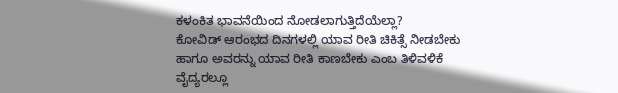ಕಳಂಕಿತ ಭಾವನೆಯಿಂದ ನೋಡಲಾಗುತ್ತಿದೆಯೆಲ್ಲಾ?
ಕೋವಿಡ್ ಆರಂಭದ ದಿನಗಳಲ್ಲಿ ಯಾವ ರೀತಿ ಚಿಕಿತ್ಸೆ ನೀಡಬೇಕು ಹಾಗೂ ಅವರನ್ನು ಯಾವ ರೀತಿ ಕಾಣಬೇಕು ಎಂಬ ತಿಳಿವಳಿಕೆ ವೈದ್ಯರಲ್ಲೂ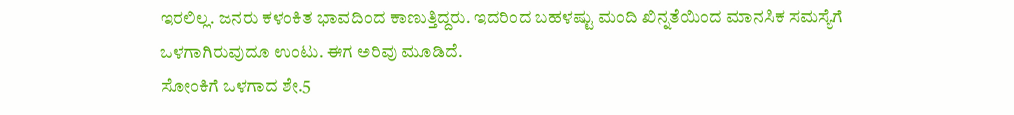ಇರಲಿಲ್ಲ. ಜನರು ಕಳಂಕಿತ ಭಾವದಿಂದ ಕಾಣುತ್ತಿದ್ದರು. ಇದರಿಂದ ಬಹಳಷ್ಟು ಮಂದಿ ಖಿನ್ನತೆಯಿಂದ ಮಾನಸಿಕ ಸಮಸ್ಯೆಗೆ ಒಳಗಾಗಿರುವುದೂ ಉಂಟು. ಈಗ ಅರಿವು ಮೂಡಿದೆ.
ಸೋಂಕಿಗೆ ಒಳಗಾದ ಶೇ.5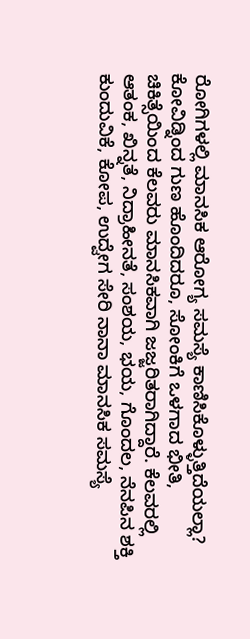ರೋಗಿಗಳಲ್ಲಿ ಮಾನಸಿಕ ಆರೋಗ್ಯ ಸಮಸ್ಯೆ ಕಾಣಿಸಿಕೊಳ್ಳುತ್ತಿದೆಯಲ್ಲಾ?
ಕೋವಿಡ್ನಿಂದ ಗುಣ ಹೊಂದಿದರೂ, ಸೋಂಕಿಗೆ ಒಳಗಾದ ಭೀತಿ, ಚಿಕಿತ್ಸೆಯಿಂದ ಕೆಲವರು ಮಾನಸಿಕವಾಗಿ ಜಜ್ಜರಿತರಾಗಿದ್ದಾರೆ. ಕೆಲವರಲ್ಲಿ ಆತಂಕ, ಖಿನ್ನತೆ, ನಿದ್ರಾಹೀನತೆ, ಸಂಶಯ, ಭಯ, ಗೊಂದಲ, ನೆನಪಿನ ಶಕ್ತಿ ಕುಂದುವಿಕೆ, ಕೋಪ, ಉದ್ವೇಗ ಸೇರಿ ನಾನಾ ಮಾನಸಿಕ ಸಮಸ್ಯೆ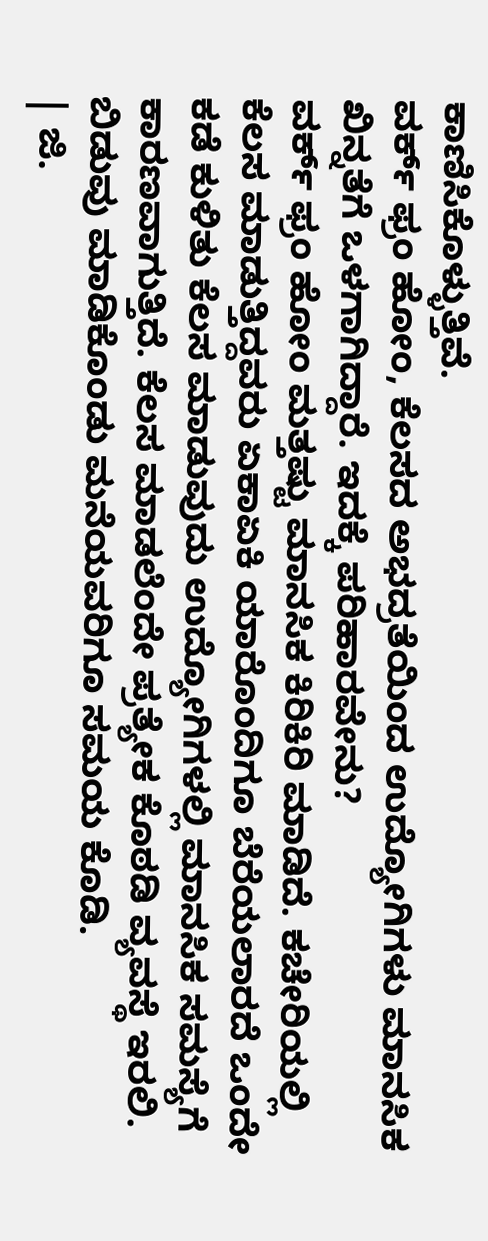ಕಾಣಿಸಿಕೊಳ್ಳುತ್ತಿವೆ.
ವರ್ಕ್ ಫ್ರಂ ಹೋಂ, ಕೆಲಸದ ಅಭದ್ರತೆಯಿಂದ ಉದ್ಯೋಗಿಗಳು ಮಾನಸಿಕ ಖಿನ್ನತೆಗೆ ಒಳಗಾಗಿದ್ದಾರೆ. ಇದಕ್ಕೆ ಪರಿಹಾರವೇನು?
ವರ್ಕ್ ಫ್ರಂ ಹೋಂ ಮತ್ತಷ್ಟು ಮಾನಸಿಕ ಕಿರಿಕಿರಿ ಮಾಡಿದೆ. ಕಚೇರಿಯಲ್ಲಿ ಕೆಲಸ ಮಾಡುತ್ತಿದ್ದವರು ಏಕಾಏಕಿ ಯಾರೊಂದಿಗೂ ಬೆರೆಯಲಾರದೆ ಒಂದೇ ಕಡೆ ಕುಳಿತು ಕೆಲಸ ಮಾಡುವುದು ಉದ್ಯೋಗಿಗಳಲ್ಲಿ ಮಾನಸಿಕ ಸಮಸ್ಯೆಗೆ ಕಾರಣವಾಗುತ್ತಿದೆ. ಕೆಲಸ ಮಾಡಲೆಂದೇ ಪ್ರತ್ಯೇಕ ಕೊಠಡಿ ವ್ಯವಸ್ಥೆ ಇರಲಿ. ಬಿಡುವು ಮಾಡಿಕೊಂಡು ಮನೆಯವರಿಗೂ ಸಮಯ ಕೊಡಿ.
| ಜಿ.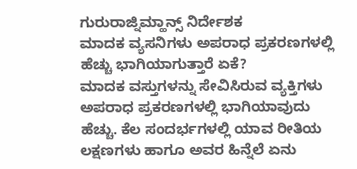ಗುರುರಾಜ್ನಿಮ್ಹಾನ್ಸ್ ನಿರ್ದೇಶಕ
ಮಾದಕ ವ್ಯಸನಿಗಳು ಅಪರಾಧ ಪ್ರಕರಣಗಳಲ್ಲಿ ಹೆಚ್ಚು ಭಾಗಿಯಾಗುತ್ತಾರೆ ಏಕೆ?
ಮಾದಕ ವಸ್ತುಗಳನ್ನು ಸೇವಿಸಿರುವ ವ್ಯಕ್ತಿಗಳು ಅಪರಾಧ ಪ್ರಕರಣಗಳಲ್ಲಿ ಭಾಗಿಯಾವುದು ಹೆಚ್ಚು. ಕೆಲ ಸಂದರ್ಭಗಳಲ್ಲಿ ಯಾವ ರೀತಿಯ ಲಕ್ಷಣಗಳು ಹಾಗೂ ಅವರ ಹಿನ್ನೆಲೆ ಏನು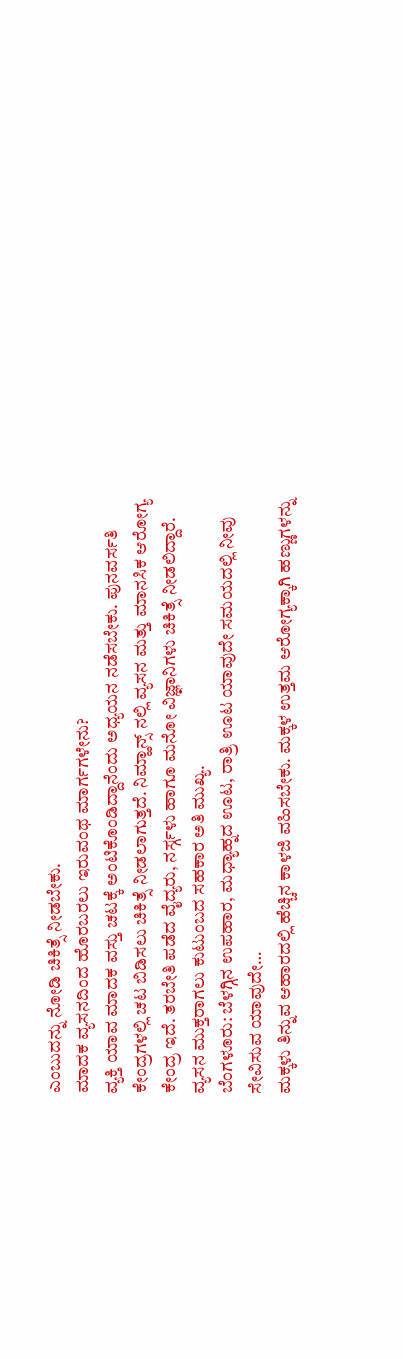ಎಂಬುದನ್ನು ನೋಡಿ ಚಿಕಿತ್ಸೆ ನೀಡಬೇಕು.
ಮಾದಕ ವ್ಯಸನದಿಂದ ಹೊರಬರಲು ಇರುವಂಥ ಮಾರ್ಗಗಳೇನು?
ವ್ಯಕ್ತಿ ಯಾವ ಮಾದಕ ವಸ್ತು ಚಟಕ್ಕೆ ಅಂಟಿಕೊಂಡಿದ್ದಾನೆಂದು ಅಧ್ಯಯನ ನಡೆಸಬೇಕು. ಪುನವರ್ಸತಿ ಕೇಂದ್ರಗಳಲ್ಲಿ ಚಟ ಬಿಡಿಸಲು ಚಿಕಿತ್ಸೆ ನೀಡಲಾಗುತ್ತದೆ. ನಿಮ್ಹಾನ್ಸ್ ನಲ್ಲಿ ವ್ಯಸನ ಮತ್ತು ಮಾನಸಿಕ ಆರೋಗ್ಯ ಕೇಂದ್ರ ಇದೆ. ತರಬೇತಿ ಪಡೆದ ವೈದ್ಯರು, ನರ್ಸ್ಗಳು ಹಾಗೂ ಮನೋ ವಿಜ್ಞಾನಿಗಳು ಚಿಕಿತ್ಸೆ ನೀಡಲಿದ್ದಾರೆ. ವ್ಯಸನ ಮುಕ್ತರಾಗಲು ಕುಟುಂಬದ ಸಹಕಾರ ಅತಿ ಮುಖ್ಯ.
ಬೆಂಗಳೂರು: ಬೆಳಗ್ಗಿನ ಉಪಹಾರ, ಮಧ್ಯಾಹ್ನದ ಊಟ, ರಾತ್ರಿ ಊಟ ಯಾವುದೇ ಸಮಯದಲ್ಲಿ ನೀವು ಸೇವಿಸುವ ಯಾವುದೇ…
ಮಕ್ಕಳು ತಿನ್ನುವ ಆಹಾರದಲ್ಲಿ ಹೆಚ್ಚಿನ ಕಾಳಜಿ ವಹಿಸಬೇಕು. ಮಕ್ಕಳ ಉತ್ತಮ ಆರೋಗ್ಯಕ್ಕಾಗಿ ಹಣ್ಣುಗಳನ್ನು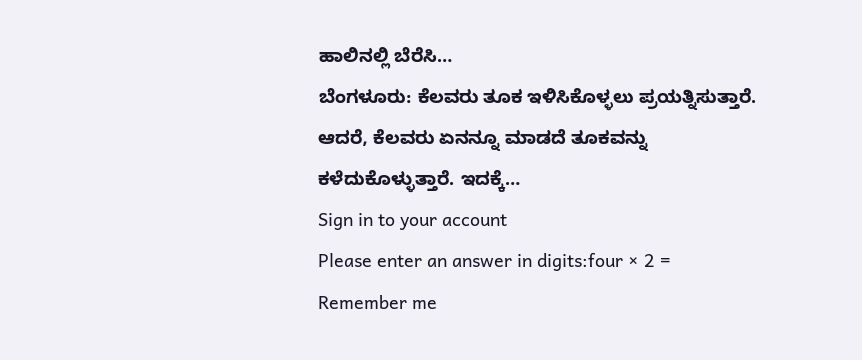ಹಾಲಿನಲ್ಲಿ ಬೆರೆಸಿ…
ಬೆಂಗಳೂರು: ಕೆಲವರು ತೂಕ ಇಳಿಸಿಕೊಳ್ಳಲು ಪ್ರಯತ್ನಿಸುತ್ತಾರೆ. ಆದರೆ, ಕೆಲವರು ಏನನ್ನೂ ಮಾಡದೆ ತೂಕವನ್ನು ಕಳೆದುಕೊಳ್ಳುತ್ತಾರೆ. ಇದಕ್ಕೆ…
Sign in to your account
Please enter an answer in digits:four × 2 =
Remember me